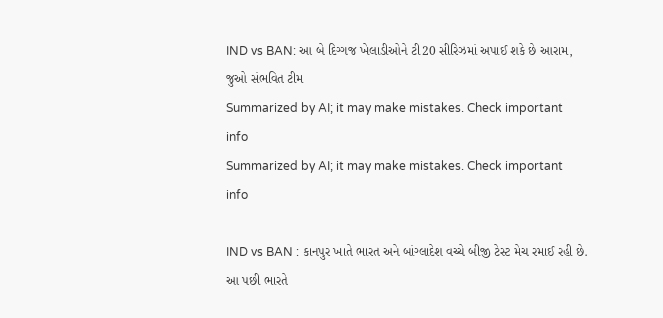IND vs BAN: આ બે દિગ્ગજ ખેલાડીઓને ટી20 સીરિઝમાં અપાઈ શકે છે આરામ, જુઓ સંભવિત ટીમ
Summarized by AI; it may make mistakes. Check important info
Summarized by AI; it may make mistakes. Check important info

IND vs BAN : કાનપુર ખાતે ભારત અને બાંગ્લાદેશ વચ્ચે બીજી ટેસ્ટ મેચ રમાઈ રહી છે. આ પછી ભારતે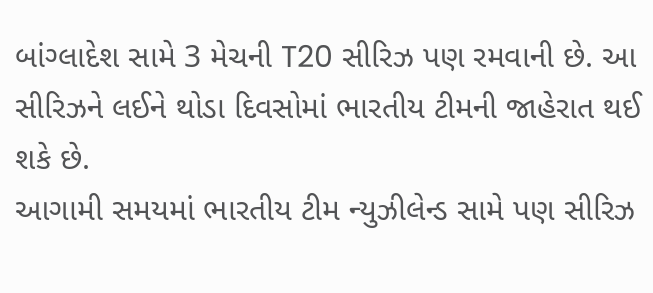બાંગ્લાદેશ સામે 3 મેચની T20 સીરિઝ પણ રમવાની છે. આ સીરિઝને લઈને થોડા દિવસોમાં ભારતીય ટીમની જાહેરાત થઈ શકે છે.
આગામી સમયમાં ભારતીય ટીમ ન્યુઝીલેન્ડ સામે પણ સીરિઝ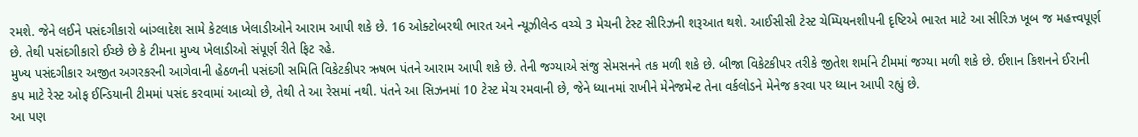રમશે. જેને લઈને પસંદગીકારો બાંગ્લાદેશ સામે કેટલાક ખેલાડીઓને આરામ આપી શકે છે. 16 ઓક્ટોબરથી ભારત અને ન્યૂઝીલેન્ડ વચ્ચે 3 મેચની ટેસ્ટ સીરિઝની શરૂઆત થશે. આઈસીસી ટેસ્ટ ચેમ્પિયનશીપની દૃષ્ટિએ ભારત માટે આ સીરિઝ ખૂબ જ મહત્ત્વપૂર્ણ છે. તેથી પસંદગીકારો ઈચ્છે છે કે ટીમના મુખ્ય ખેલાડીઓ સંપૂર્ણ રીતે ફિટ રહે.
મુખ્ય પસંદગીકાર અજીત અગરકરની આગેવાની હેઠળની પસંદગી સમિતિ વિકેટકીપર ઋષભ પંતને આરામ આપી શકે છે. તેની જગ્યાએ સંજુ સેમસનને તક મળી શકે છે. બીજા વિકેટકીપર તરીકે જીતેશ શર્માને ટીમમાં જગ્યા મળી શકે છે. ઈશાન કિશનને ઈરાની કપ માટે રેસ્ટ ઓફ ઈન્ડિયાની ટીમમાં પસંદ કરવામાં આવ્યો છે, તેથી તે આ રેસમાં નથી. પંતને આ સિઝનમાં 10 ટેસ્ટ મેચ રમવાની છે, જેને ધ્યાનમાં રાખીને મેનેજમેન્ટ તેના વર્કલોડને મેનેજ કરવા પર ધ્યાન આપી રહ્યું છે.
આ પણ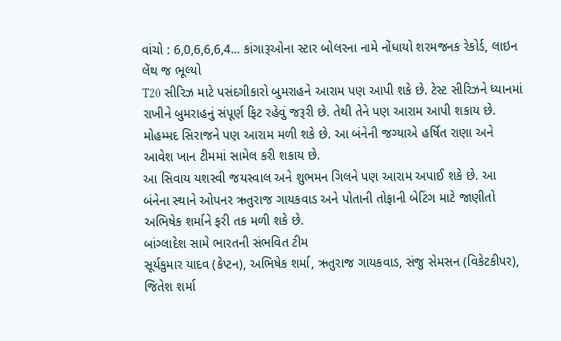વાંચો : 6,0,6,6,6,4... કાંગારૂઓના સ્ટાર બોલરના નામે નોંધાયો શરમજનક રેકોર્ડ, લાઇન લેંથ જ ભૂલ્યો
T20 સીરિઝ માટે પસંદગીકારો બુમરાહને આરામ પણ આપી શકે છે. ટેસ્ટ સીરિઝને ધ્યાનમાં રાખીને બુમરાહનું સંપૂર્ણ ફિટ રહેવું જરૂરી છે. તેથી તેને પણ આરામ આપી શકાય છે. મોહમ્મદ સિરાજને પણ આરામ મળી શકે છે. આ બંનેની જગ્યાએ હર્ષિત રાણા અને આવેશ ખાન ટીમમાં સામેલ કરી શકાય છે.
આ સિવાય યશસ્વી જયસ્વાલ અને શુભમન ગિલને પણ આરામ અપાઈ શકે છે. આ બંનેના સ્થાને ઓપનર ઋતુરાજ ગાયકવાડ અને પોતાની તોફાની બેટિંગ માટે જાણીતો અભિષેક શર્માને ફરી તક મળી શકે છે.
બાંગ્લાદેશ સામે ભારતની સંભવિત ટીમ
સૂર્યકુમાર યાદવ (કેપ્ટન), અભિષેક શર્મા, ઋતુરાજ ગાયકવાડ, સંજુ સેમસન (વિકેટકીપર), જિતેશ શર્મા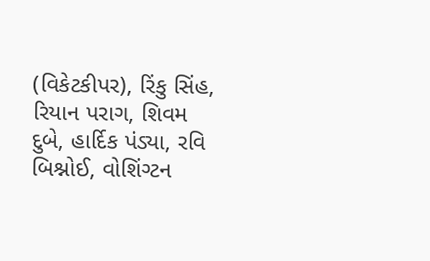(વિકેટકીપર), રિંકુ સિંહ, રિયાન પરાગ, શિવમ દુબે, હાર્દિક પંડ્યા, રવિ બિશ્નોઈ, વોશિંગ્ટન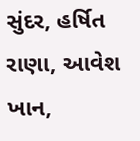સુંદર, હર્ષિત રાણા, આવેશ ખાન,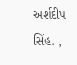અર્શદીપ સિંહ. ,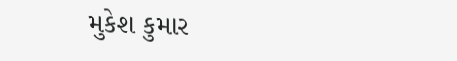મુકેશ કુમાર